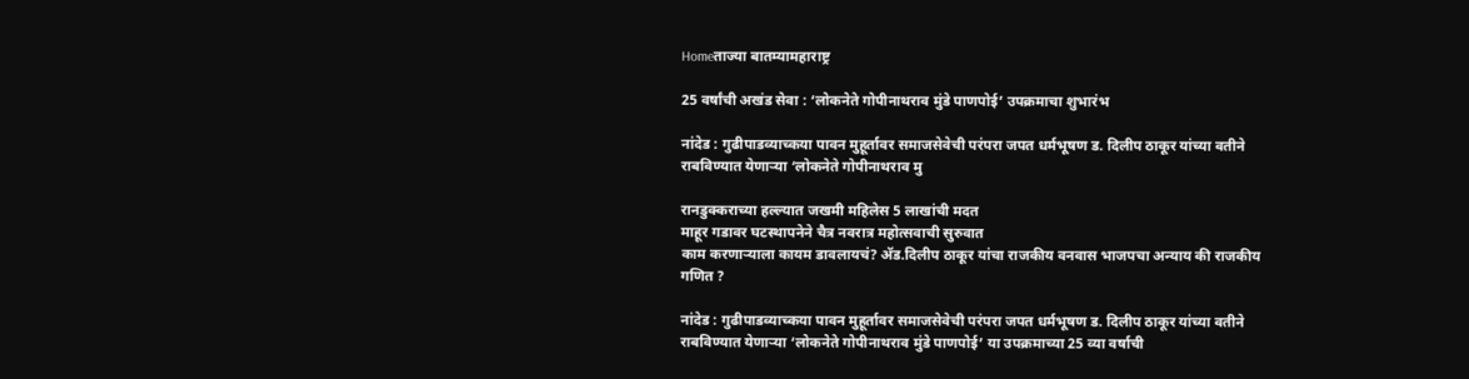Homeताज्या बातम्यामहाराष्ट्र

25 वर्षांची अखंड सेवा : ‘लोकनेते गोपीनाथराव मुंडे पाणपोई’ उपक्रमाचा शुभारंभ

नांदेड : गुढीपाडव्याच्कया पावन मुहूर्तावर समाजसेवेची परंपरा जपत धर्मभूषण ड. दिलीप ठाकूर यांच्या वतीने राबविण्यात येणार्‍या ‘लोकनेते गोपीनाथराव मु

रानडुक्कराच्या हल्ल्यात जखमी महिलेस 5 लाखांची मदत
माहूर गडावर घटस्थापनेने चैत्र नवरात्र महोत्सवाची सुरुवात
काम करणार्‍याला कायम डावलायचं? अ‍ॅड.दिलीप ठाकूर यांचा राजकीय वनवास भाजपचा अन्याय की राजकीय गणित ?

नांदेड : गुढीपाडव्याच्कया पावन मुहूर्तावर समाजसेवेची परंपरा जपत धर्मभूषण ड. दिलीप ठाकूर यांच्या वतीने राबविण्यात येणार्‍या ‘लोकनेते गोपीनाथराव मुंडे पाणपोई’ या उपक्रमाच्या 25 व्या वर्षाची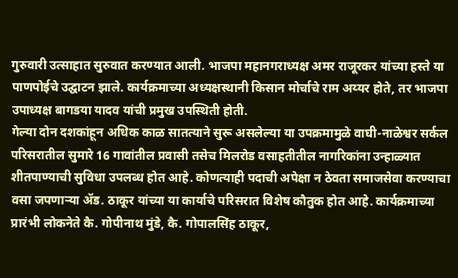गुरुवारी उत्साहात सुरुवात करण्यात आली. भाजपा महानगराध्यक्ष अमर राजूरकर यांच्या हस्ते या पाणपोईचे उद्घाटन झाले. कार्यक्रमाच्या अध्यक्षस्थानी किसान मोर्चाचे राम अय्यर होते, तर भाजपा उपाध्यक्ष बागडया यादव यांची प्रमुख उपस्थिती होती.
गेल्या दोन दशकांहून अधिक काळ सातत्याने सुरू असलेल्या या उपक्रमामुळे वाघी-नाळेश्वर सर्कल परिसरातील सुमारे 16 गावांतील प्रवासी तसेच मिलरोड वसाहतीतील नागरिकांना उन्हाळ्यात शीतपाण्याची सुविधा उपलब्ध होत आहे. कोणत्याही पदाची अपेक्षा न ठेवता समाजसेवा करण्याचा वसा जपणार्‍या अ‍ॅड. ठाकूर यांच्या या कार्याचे परिसरात विशेष कौतुक होत आहे. कार्यक्रमाच्या प्रारंभी लोकनेते कै. गोपीनाथ मुंडे, कै. गोपालसिंह ठाकूर,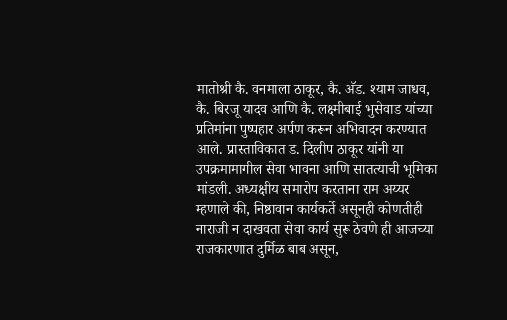मातोश्री कै. वनमाला ठाकूर, कै. अ‍ॅड. श्याम जाधव, कै. बिरजू यादव आणि कै. लक्ष्मीबाई भुसेवाड यांच्या प्रतिमांना पुष्पहार अर्पण करून अभिवादन करण्यात आले. प्रास्ताविकात ड. दिलीप ठाकूर यांनी या उपक्रमामागील सेवा भावना आणि सातत्याची भूमिका मांडली. अध्यक्षीय समारोप करताना राम अय्यर म्हणाले की, निष्ठावान कार्यकर्ते असूनही कोणतीही नाराजी न दाखवता सेवा कार्य सुरू ठेवणे ही आजच्या राजकारणात दुर्मिळ बाब असून,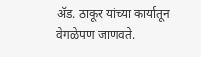अ‍ॅड. ठाकूर यांच्या कार्यातून वेगळेपण जाणवते.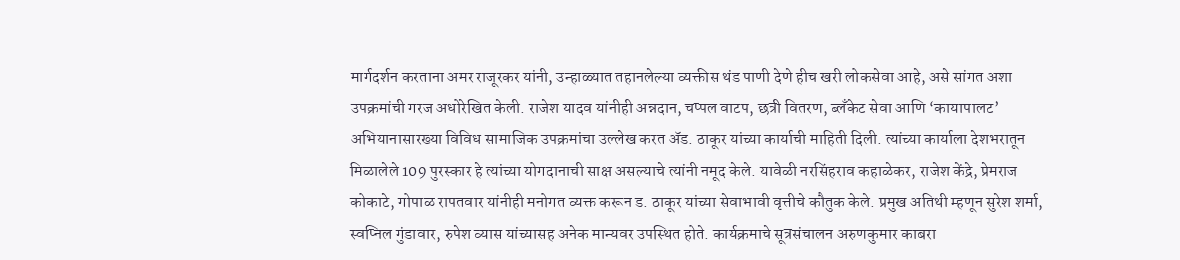मार्गदर्शन करताना अमर राजूरकर यांनी, उन्हाळ्यात तहानलेल्या व्यक्तीस थंड पाणी देणे हीच खरी लोकसेवा आहे, असे सांगत अशा उपक्रमांची गरज अधोरेखित केली. राजेश यादव यांनीही अन्नदान, चप्पल वाटप, छत्री वितरण, ब्लँकेट सेवा आणि ‘कायापालट’ अभियानासारख्या विविध सामाजिक उपक्रमांचा उल्लेख करत अ‍ॅड. ठाकूर यांच्या कार्याची माहिती दिली. त्यांच्या कार्याला देशभरातून मिळालेले 109 पुरस्कार हे त्यांच्या योगदानाची साक्ष असल्याचे त्यांनी नमूद केले. यावेळी नरसिंहराव कहाळेकर, राजेश केंद्रे, प्रेमराज कोकाटे, गोपाळ रापतवार यांनीही मनोगत व्यक्त करून ड. ठाकूर यांच्या सेवाभावी वृत्तीचे कौतुक केले. प्रमुख अतिथी म्हणून सुरेश शर्मा, स्वप्निल गुंडावार, रुपेश व्यास यांच्यासह अनेक मान्यवर उपस्थित होते. कार्यक्रमाचे सूत्रसंचालन अरुणकुमार काबरा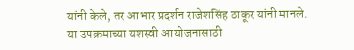यांनी केले, तर आभार प्रदर्शन राजेशसिंह ठाकूर यांनी मानले. या उपक्रमाच्या यशस्वी आयोजनासाठी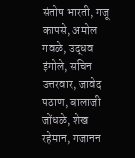संतोष भारती, गजू कापसे, अमोल गवळे, उद्धव इंगोले, सचिन उत्तरवार, जावेद पठाण, बालाजी जोंधळे, शेख रहेमान, गजानन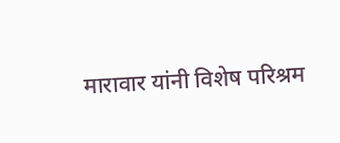मारावार यांनी विशेष परिश्रम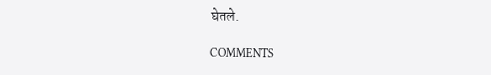घेतले.

COMMENTS